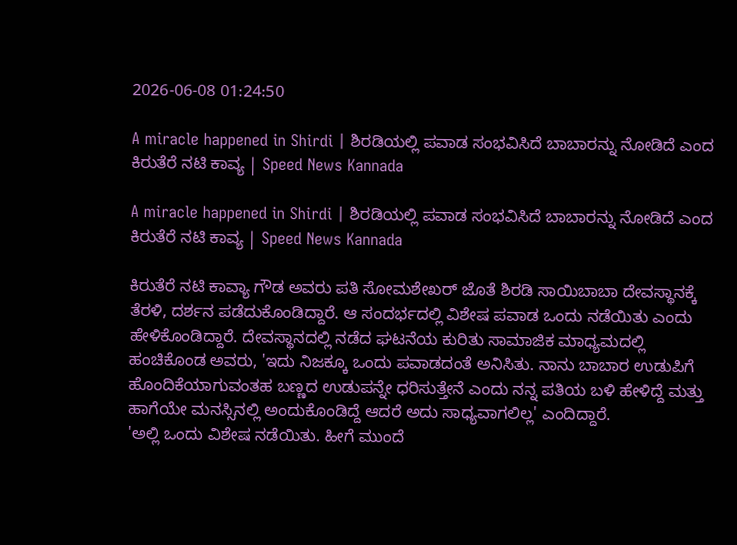2026-06-08 01:24:50

A miracle happened in Shirdi | ಶಿರಡಿಯಲ್ಲಿ ಪವಾಡ ಸಂಭವಿಸಿದೆ ಬಾಬಾರನ್ನು ನೋಡಿದೆ ಎಂದ ಕಿರುತೆರೆ ನಟಿ ಕಾವ್ಯ | Speed News Kannada

A miracle happened in Shirdi | ಶಿರಡಿಯಲ್ಲಿ ಪವಾಡ ಸಂಭವಿಸಿದೆ ಬಾಬಾರನ್ನು ನೋಡಿದೆ ಎಂದ ಕಿರುತೆರೆ ನಟಿ ಕಾವ್ಯ | Speed News Kannada

ಕಿರುತೆರೆ ನಟಿ ಕಾವ್ಯಾ ಗೌಡ ಅವರು ಪತಿ ಸೋಮಶೇಖರ್ ಜೊತೆ ಶಿರಡಿ ಸಾಯಿಬಾಬಾ ದೇವಸ್ಥಾನಕ್ಕೆ ತೆರಳಿ, ದರ್ಶನ ಪಡೆದುಕೊಂಡಿದ್ದಾರೆ. ಆ ಸಂದರ್ಭದಲ್ಲಿ ವಿಶೇಷ ಪವಾಡ ಒಂದು ನಡೆಯಿತು ಎಂದು ಹೇಳಿಕೊಂಡಿದ್ದಾರೆ. ದೇವಸ್ಥಾನದಲ್ಲಿ ನಡೆದ ಘಟನೆಯ ಕುರಿತು ಸಾಮಾಜಿಕ ಮಾಧ್ಯಮದಲ್ಲಿ ಹಂಚಿಕೊಂಡ ಅವರು, 'ಇದು ನಿಜಕ್ಕೂ ಒಂದು ಪವಾಡದಂತೆ ಅನಿಸಿತು. ನಾನು ಬಾಬಾರ ಉಡುಪಿಗೆ ಹೊಂದಿಕೆಯಾಗುವಂತಹ ಬಣ್ಣದ ಉಡುಪನ್ನೇ ಧರಿಸುತ್ತೇನೆ ಎಂದು ನನ್ನ ಪತಿಯ ಬಳಿ ಹೇಳಿದ್ದೆ ಮತ್ತು ಹಾಗೆಯೇ ಮನಸ್ಸಿನಲ್ಲಿ ಅಂದುಕೊಂಡಿದ್ದೆ ಆದರೆ ಅದು ಸಾಧ್ಯವಾಗಲಿಲ್ಲ' ಎಂದಿದ್ದಾರೆ.
'ಅಲ್ಲಿ ಒಂದು ವಿಶೇಷ ನಡೆಯಿತು. ಹೀಗೆ ಮುಂದೆ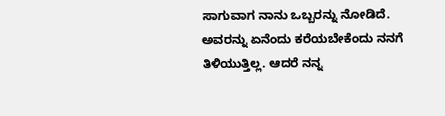ಸಾಗುವಾಗ ನಾನು ಒಬ್ಬರನ್ನು ನೋಡಿದೆ. ಅವರನ್ನು ಏನೆಂದು ಕರೆಯಬೇಕೆಂದು ನನಗೆ ತಿಳಿಯುತ್ತಿಲ್ಲ. ಆದರೆ ನನ್ನ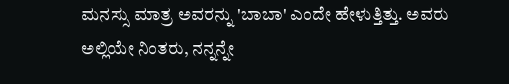ಮನಸ್ಸು ಮಾತ್ರ ಅವರನ್ನು 'ಬಾಬಾ' ಎಂದೇ ಹೇಳುತ್ತಿತ್ತು. ಅವರು ಅಲ್ಲಿಯೇ ನಿಂತರು, ನನ್ನನ್ನೇ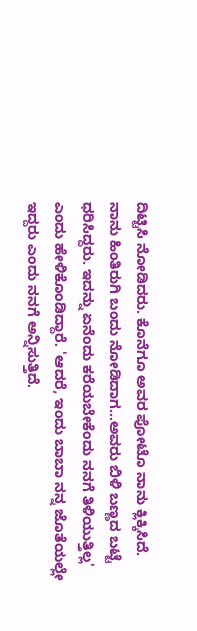ದಿಟ್ಟಿಸಿ ನೋಡಿದರು. ಕೊನೆಗೂ ಅವರ ಪೋಟೊ ನಾನು ಕ್ಲಿಕ್ಕಿಸಿದೆ. ನಾನು ಹಿಂತಿರುಗಿ ಬಂದು ನೋಡಿದಾಗ...ಅವರು ಬಿಳಿ ಬಣ್ಣದ ಬಟ್ಟೆ ಧರಿಸಿದ್ದರು. ಇದನ್ನು ಏನೆಂದು ಕರೆಯಬೇಕೆಂದು ನನಗೆ ತಿಳಿಯುತ್ತಿಲ್ಲ' ಎಂದು ಹೇಳಿಕೊಂಡಿದ್ದಾರೆ. 'ಆದರೆ, ಇಂದು ಬಾಬಾ ನನ್ನ ಜೊತೆಯಲ್ಲೇ ಇದ್ದರು ಎಂದು ನನಗೆ ಅನ್ನಿಸುತ್ತಿದೆ.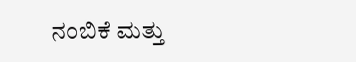ನಂಬಿಕೆ ಮತ್ತು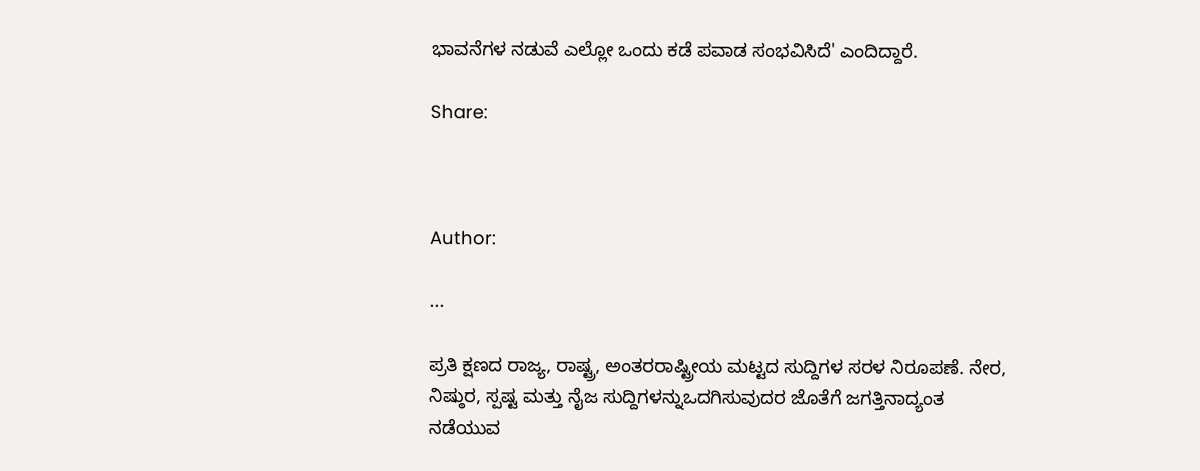ಭಾವನೆಗಳ ನಡುವೆ ಎಲ್ಲೋ ಒಂದು ಕಡೆ ಪವಾಡ ಸಂಭವಿಸಿದೆ' ಎಂದಿದ್ದಾರೆ.

Share:



Author:

...

ಪ್ರತಿ ಕ್ಷಣದ ರಾಜ್ಯ, ರಾಷ್ಟ್ರ, ಅಂತರರಾಷ್ಟ್ರೀಯ ಮಟ್ಟದ ಸುದ್ದಿಗಳ ಸರಳ ನಿರೂಪಣೆ. ನೇರ, ನಿಷ್ಠುರ, ಸ್ಪಷ್ಟ ಮತ್ತು ನೈಜ ಸುದ್ದಿಗಳನ್ನುಒದಗಿಸುವುದರ ಜೊತೆಗೆ ಜಗತ್ತಿನಾದ್ಯಂತ ನಡೆಯುವ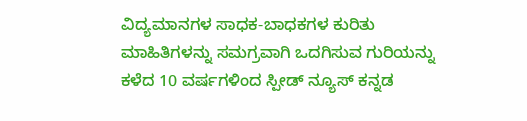ವಿದ್ಯಮಾನಗಳ ಸಾಧಕ-ಬಾಧಕಗಳ ಕುರಿತು ಮಾಹಿತಿಗಳನ್ನು ಸಮಗ್ರವಾಗಿ ಒದಗಿಸುವ ಗುರಿಯನ್ನು ಕಳೆದ 10 ವರ್ಷಗಳಿಂದ ಸ್ಪೀಡ್‌ ನ್ಯೂಸ್‌ ಕನ್ನಡ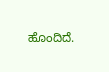ಹೊಂದಿದೆ.